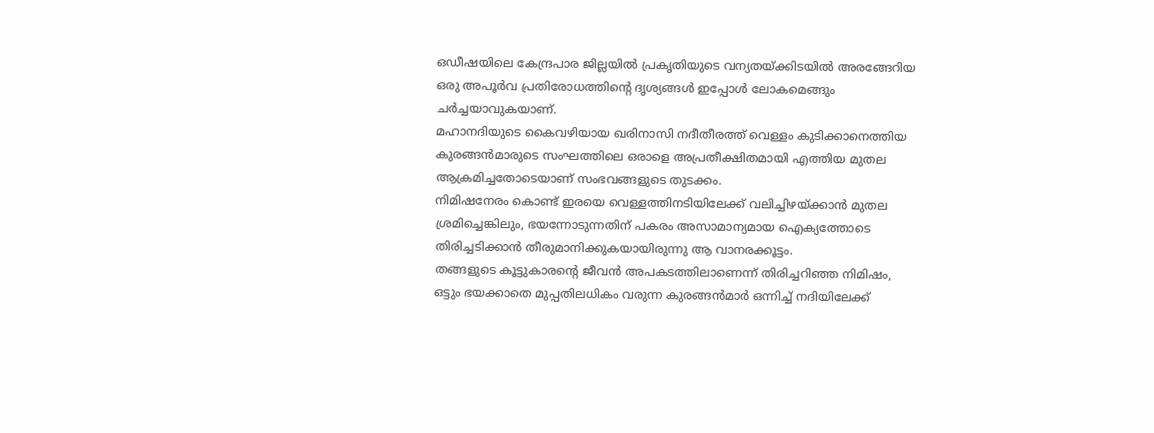ഒഡീഷയിലെ കേന്ദ്രപാര ജില്ലയിൽ പ്രകൃതിയുടെ വന്യതയ്ക്കിടയിൽ അരങ്ങേറിയ ഒരു അപൂർവ പ്രതിരോധത്തിന്റെ ദൃശ്യങ്ങൾ ഇപ്പോൾ ലോകമെങ്ങും ചർച്ചയാവുകയാണ്.
മഹാനദിയുടെ കൈവഴിയായ ഖരിനാസി നദീതീരത്ത് വെള്ളം കുടിക്കാനെത്തിയ കുരങ്ങൻമാരുടെ സംഘത്തിലെ ഒരാളെ അപ്രതീക്ഷിതമായി എത്തിയ മുതല ആക്രമിച്ചതോടെയാണ് സംഭവങ്ങളുടെ തുടക്കം.
നിമിഷനേരം കൊണ്ട് ഇരയെ വെള്ളത്തിനടിയിലേക്ക് വലിച്ചിഴയ്ക്കാൻ മുതല ശ്രമിച്ചെങ്കിലും, ഭയന്നോടുന്നതിന് പകരം അസാമാന്യമായ ഐക്യത്തോടെ തിരിച്ചടിക്കാൻ തീരുമാനിക്കുകയായിരുന്നു ആ വാനരക്കൂട്ടം.
തങ്ങളുടെ കൂട്ടുകാരന്റെ ജീവൻ അപകടത്തിലാണെന്ന് തിരിച്ചറിഞ്ഞ നിമിഷം, ഒട്ടും ഭയക്കാതെ മുപ്പതിലധികം വരുന്ന കുരങ്ങൻമാർ ഒന്നിച്ച് നദിയിലേക്ക്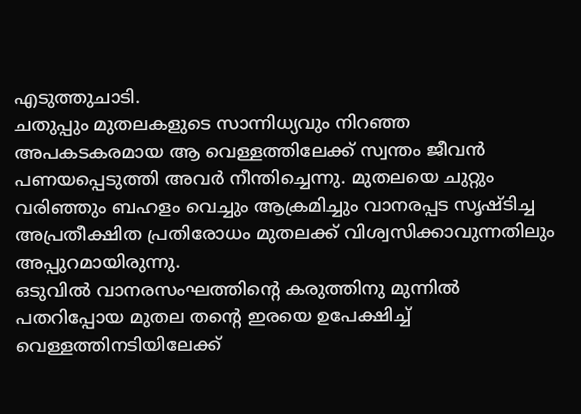എടുത്തുചാടി.
ചതുപ്പും മുതലകളുടെ സാന്നിധ്യവും നിറഞ്ഞ അപകടകരമായ ആ വെള്ളത്തിലേക്ക് സ്വന്തം ജീവൻ പണയപ്പെടുത്തി അവർ നീന്തിച്ചെന്നു. മുതലയെ ചുറ്റും വരിഞ്ഞും ബഹളം വെച്ചും ആക്രമിച്ചും വാനരപ്പട സൃഷ്ടിച്ച അപ്രതീക്ഷിത പ്രതിരോധം മുതലക്ക് വിശ്വസിക്കാവുന്നതിലും അപ്പുറമായിരുന്നു.
ഒടുവിൽ വാനരസംഘത്തിന്റെ കരുത്തിനു മുന്നിൽ പതറിപ്പോയ മുതല തന്റെ ഇരയെ ഉപേക്ഷിച്ച് വെള്ളത്തിനടിയിലേക്ക്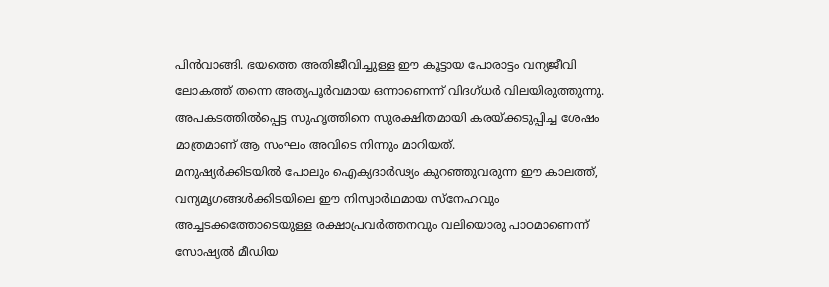പിൻവാങ്ങി. ഭയത്തെ അതിജീവിച്ചുള്ള ഈ കൂട്ടായ പോരാട്ടം വന്യജീവി ലോകത്ത് തന്നെ അത്യപൂർവമായ ഒന്നാണെന്ന് വിദഗ്ധർ വിലയിരുത്തുന്നു.
അപകടത്തിൽപ്പെട്ട സുഹൃത്തിനെ സുരക്ഷിതമായി കരയ്ക്കടുപ്പിച്ച ശേഷം മാത്രമാണ് ആ സംഘം അവിടെ നിന്നും മാറിയത്.
മനുഷ്യർക്കിടയിൽ പോലും ഐക്യദാർഢ്യം കുറഞ്ഞുവരുന്ന ഈ കാലത്ത്, വന്യമൃഗങ്ങൾക്കിടയിലെ ഈ നിസ്വാർഥമായ സ്നേഹവും അച്ചടക്കത്തോടെയുള്ള രക്ഷാപ്രവർത്തനവും വലിയൊരു പാഠമാണെന്ന് സോഷ്യൽ മീഡിയ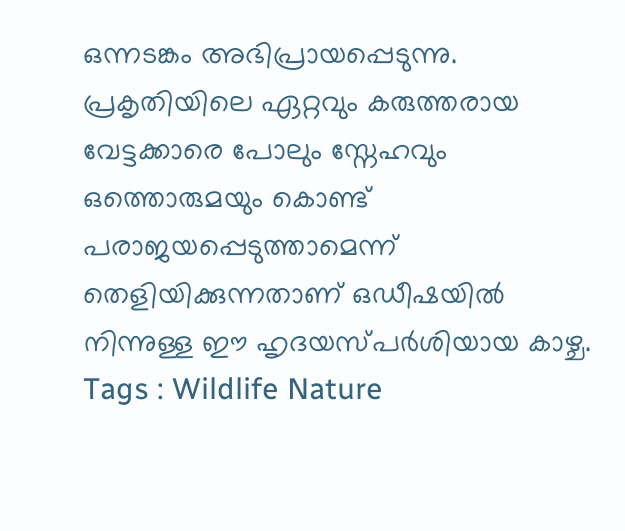ഒന്നടങ്കം അഭിപ്രായപ്പെടുന്നു.
പ്രകൃതിയിലെ ഏറ്റവും കരുത്തരായ വേട്ടക്കാരെ പോലും സ്നേഹവും ഒത്തൊരുമയും കൊണ്ട് പരാജയപ്പെടുത്താമെന്ന് തെളിയിക്കുന്നതാണ് ഒഡീഷയിൽ നിന്നുള്ള ഈ ഹൃദയസ്പർശിയായ കാഴ്ച.
Tags : Wildlife Nature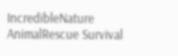IncredibleNature AnimalRescue Survival